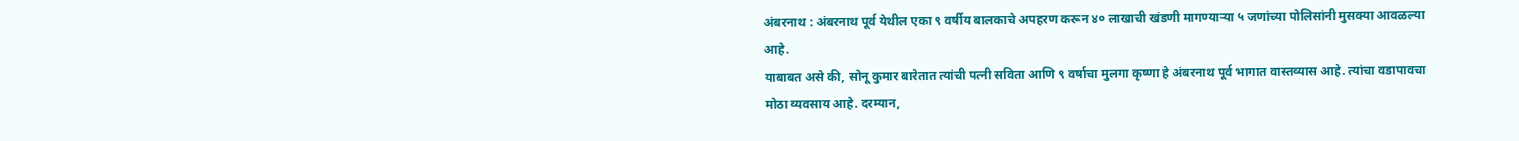अंबरनाथ : अंबरनाथ पूर्व येथील एका ९ वर्षीय बालकाचे अपहरण करून ४० लाखाची खंडणी मागण्याऱ्या ५ जणांच्या पोलिसांनी मुसक्या आवळल्या आहे.
याबाबत असे की, सोनू कुमार बारेतात त्यांची पत्नी सविता आणि ९ वर्षाचा मुलगा कृष्णा हे अंबरनाथ पूर्व भागात वास्तव्यास आहे. त्यांचा वडापावचा मोठा व्यवसाय आहे. दरम्यान,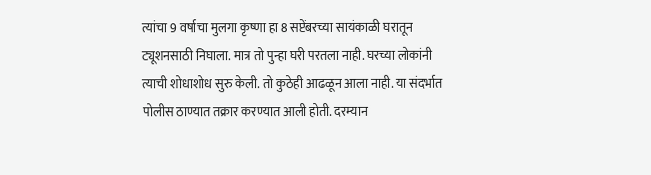त्यांचा 9 वर्षाचा मुलगा कृष्णा हा 8 सप्टेंबरच्या सायंकाळी घरातून ट्यूशनसाठी निघाला. मात्र तो पुन्हा घरी परतला नाही. घरच्या लोकांनी त्याची शोधाशोध सुरु केली. तो कुठेही आढळून आला नाही. या संदर्भात पोलीस ठाण्यात तक्रार करण्यात आली होती. दरम्यान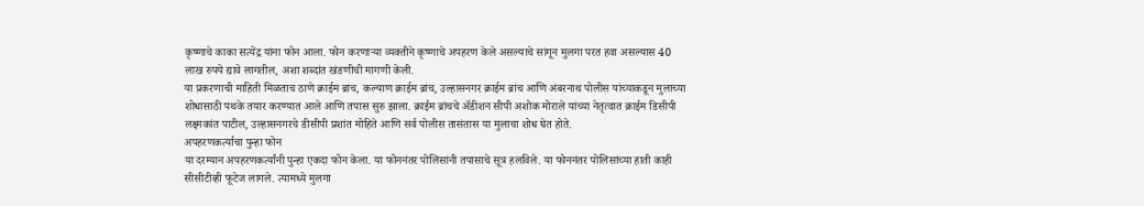कृष्णाचे काका सत्येंद्र यांना फोन आला. फोन करणाऱ्या व्यक्तीने कृष्णाचे अपहरण केले असल्याचे सांगून मुलगा परत हवा असल्यास 40 लाख रुपये द्यावे लागतील, अशा शब्दांत खंडणीची मागणी केली.
या प्रकरणाची माहिती मिळताच ठाणे क्राईम ब्रांच, कल्याण क्राईम ब्रांच, उल्हासनगर क्राईम ब्रांच आणि अंबरनाथ पोलीस यांच्याकडून मुलाच्या शोधासाठी पथके तयार करण्यात आले आणि तपास सुरु झाला. क्राईम ब्रांचचे ॲडीशन सीपी अशोक मोराले यांच्या नेतृत्वात क्राईम डिसीपी लक्ष्मकांत पाटील, उल्हासनगरचे डीसीपी प्रशांत मोहिते आणि सर्व पोलीस तासंतास या मुलाचा शोध घेत होते.
अपहरणकर्त्याचा पुन्हा फोन
या दरम्यान अपहरणकर्त्यांनी पुन्हा एकदा फोन केला. या फोननंतर पोलिसांनी तपासाचे सूत्र हलविले. या फोननंतर पोलिसांच्या हाती काही सीसीटीव्ही फूटेज लागले. त्यामध्ये मुलगा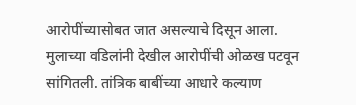आरोपींच्यासोबत जात असल्याचे दिसून आला. मुलाच्या वडिलांनी देखील आरोपींची ओळख पटवून सांगितली. तांत्रिक बाबींच्या आधारे कल्याण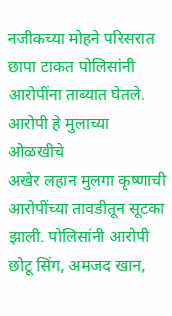नजीकच्या मोहने परिसरात छापा टाकत पोलिसांनी आरोपींना ताब्यात घेतले.
आरोपी हे मुलाच्या ओळखीचे
अखेर लहान मुलगा कृष्णाची आरोपींच्या तावडीतून सूटका झाली. पोलिसांनी आरोपी छोटू सिंग, अमजद खान,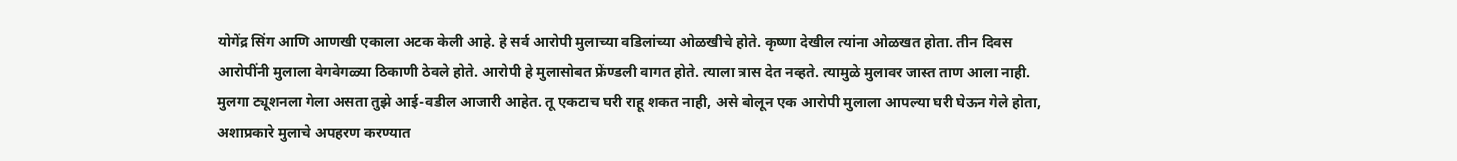योगेंद्र सिंग आणि आणखी एकाला अटक केली आहे. हे सर्व आरोपी मुलाच्या वडिलांच्या ओळखीचे होते. कृष्णा देखील त्यांना ओळखत होता. तीन दिवस आरोपींनी मुलाला वेगवेगळ्या ठिकाणी ठेवले होते. आरोपी हे मुलासोबत फ्रेंण्डली वागत होते. त्याला त्रास देत नव्हते. त्यामुळे मुलावर जास्त ताण आला नाही.
मुलगा ट्यूशनला गेला असता तुझे आई-वडील आजारी आहेत. तू एकटाच घरी राहू शकत नाही, असे बोलून एक आरोपी मुलाला आपल्या घरी घेऊन गेले होता, अशाप्रकारे मुलाचे अपहरण करण्यात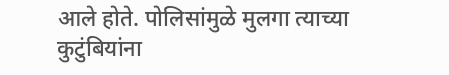आले होते. पोलिसांमुळे मुलगा त्याच्या कुटुंबियांना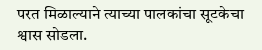परत मिळाल्याने त्याच्या पालकांचा सूटकेचा श्वास सोडला.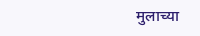मुलाच्या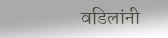वडिलांनी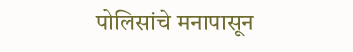पोलिसांचे मनापासून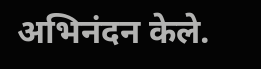अभिनंदन केले.